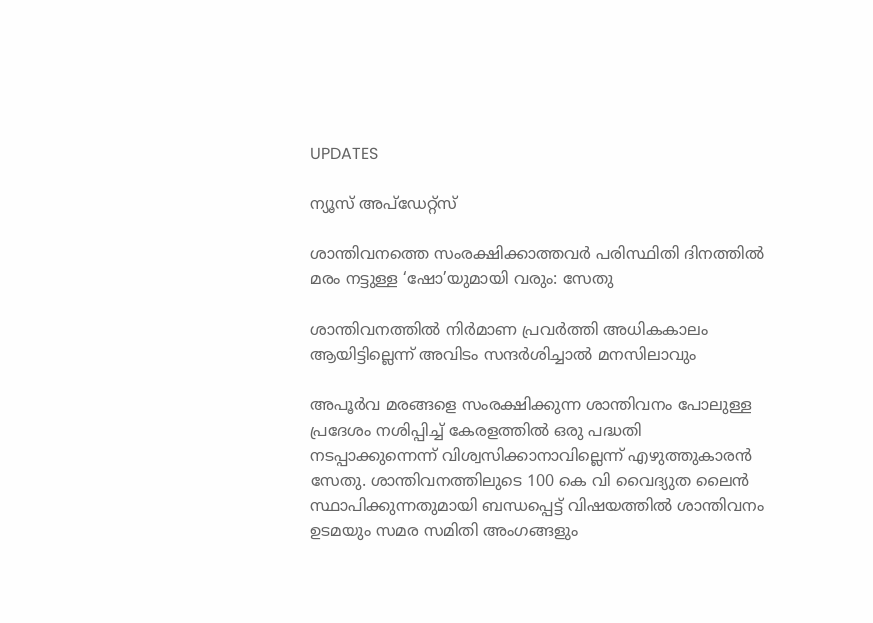UPDATES

ന്യൂസ് അപ്ഡേറ്റ്സ്

ശാന്തിവനത്തെ സംരക്ഷിക്കാത്തവർ പരിസ്ഥിതി ദിനത്തിൽ മരം നട്ടുള്ള ‘ഷോ’യുമായി വരും: സേതു

ശാന്തിവനത്തിൽ നിർമാണ പ്രവർത്തി അധികകാലം ആയിട്ടില്ലെന്ന് അവിടം സന്ദര്‍ശിച്ചാൽ മനസിലാവും

അപൂർവ മരങ്ങളെ സംരക്ഷിക്കുന്ന ശാന്തിവനം പോലുള്ള പ്രദേശം നശിപ്പിച്ച് കേരളത്തിൽ ഒരു പദ്ധതി നടപ്പാക്കുന്നെന്ന് വിശ്വസിക്കാനാവില്ലെന്ന് എഴുത്തുകാരൻ സേതു. ശാന്തിവനത്തിലുടെ 100 കെ വി വൈദ്യുത ലൈൻ സ്ഥാപിക്കുന്നതുമായി ബന്ധപ്പെട്ട് വിഷയത്തിൽ ശാന്തിവനം ഉടമയും സമര സമിതി അംഗങ്ങളും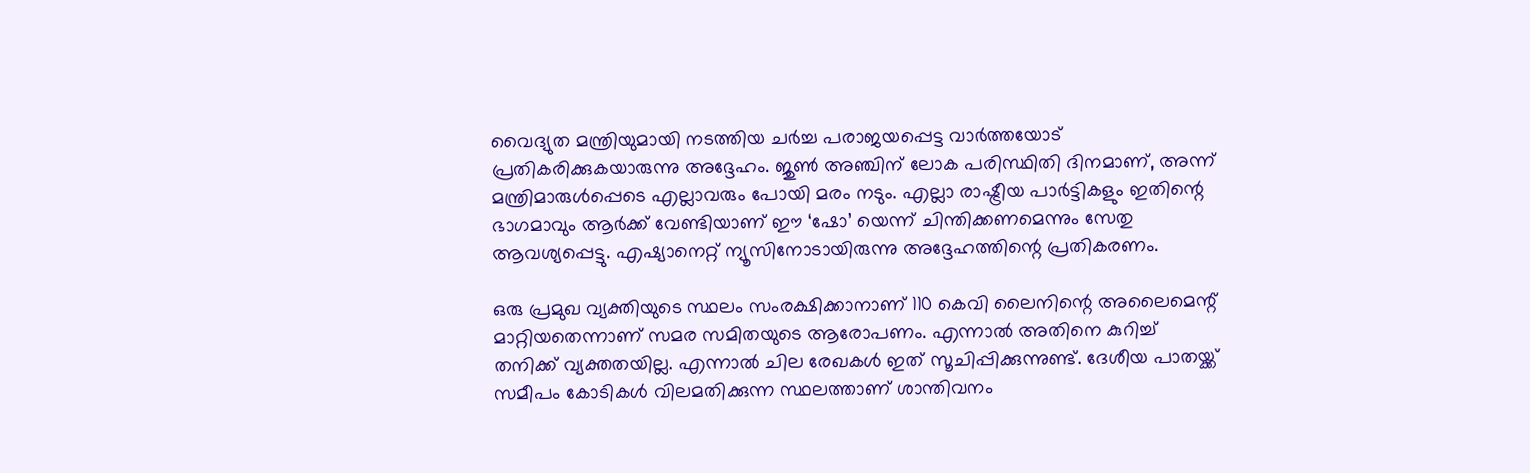വൈദ്യുത മന്ത്രിയുമായി നടത്തിയ ചർ‌ച്ച പരാജയപ്പെട്ട വാർത്തയോട് പ്രതികരിക്കുകയാരുന്നു അദ്ദേഹം. ജുൺ അഞ്ചിന് ലോക പരിസ്ഥിതി ദിനമാണ്, അന്ന് മന്ത്രിമാരുൾപ്പെടെ എല്ലാവരും പോയി മരം നടും. എല്ലാ രാഷ്ട്രീയ പാർട്ടികളും ഇതിന്റെ ഭാഗമാവും ആർക്ക് വേണ്ടിയാണ് ഈ ‘ഷോ’ യെന്ന് ചിന്തിക്കണമെന്നും സേതു ആവശ്യപ്പെട്ടു. എഷ്യാനെറ്റ് ന്യൂസിനോടായിരുന്നു അദ്ദേഹത്തിന്റെ പ്രതികരണം.

ഒരു പ്രമുഖ വ്യക്തിയുടെ സ്ഥലം സംരക്ഷിക്കാനാണ് 110 കെവി ലൈനിന്റെ അലൈമെന്റ് മാറ്റിയതെന്നാണ് സമര സമിതയുടെ ആരോപണം. എന്നാൽ അതിനെ കുറിച്ച് തനിക്ക് വ്യക്തതയില്ല. എന്നാൽ ചില രേഖകൾ ഇത് സൂചിപ്പിക്കുന്നുണ്ട്. ദേശീയ പാതയ്ക്ക് സമീപം കോടികൾ വിലമതിക്കുന്ന സ്ഥലത്താണ് ശാന്തിവനം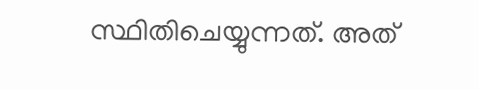സ്ഥിതിചെയ്യുന്നത്. അത്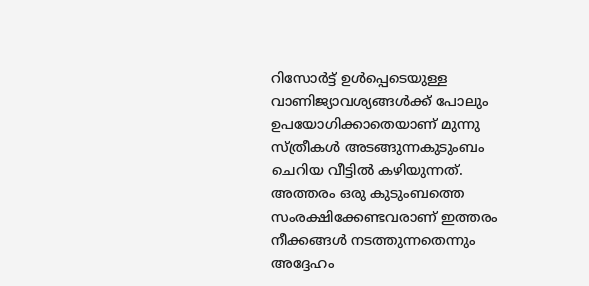റിസോർട്ട് ഉൾപ്പെടെയുള്ള വാണിജ്യാവശ്യങ്ങൾക്ക് പോലും ഉപയോഗിക്കാതെയാണ് മുന്നു സ്ത്രീകൾ അടങ്ങുന്നകുടുംബം ചെറിയ വീട്ടിൽ കഴിയുന്നത്. അത്തരം ഒരു കുടുംബത്തെ സംരക്ഷിക്കേണ്ടവരാണ് ഇത്തരം നീക്കങ്ങള്‍ നടത്തുന്നതെന്നും അദ്ദേഹം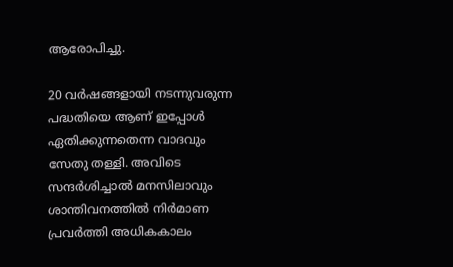ആരോപിച്ചു.

20 വർഷങ്ങളായി നടന്നുവരുന്ന പദ്ധതിയെ ആണ് ഇപ്പോൾ ഏതിക്കുന്നതെന്ന വാദവും സേതു തള്ളി. അവിടെ സന്ദര്‍ശിച്ചാൽ മനസിലാവും ശാന്തിവനത്തിൽ നിർമാണ പ്രവർത്തി അധികകാലം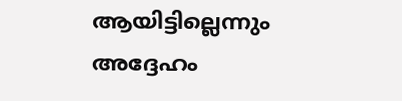ആയിട്ടില്ലെന്നും അദ്ദേഹം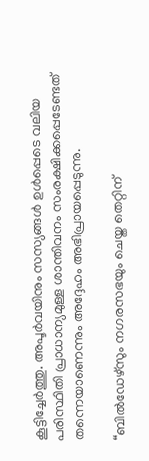കൂട്ടിച്ചേർത്തു. അപൂർവയിനും സസ്യങ്ങൾ ഉൾപ്പെടെ വലിയ പരിസ്ഥിതി പ്രാധാന്യമുള്ള ശാന്തിവനം സംരക്ഷിക്കപ്പെടേണ്ടത് തന്നെയാണെന്നും അദ്ദേഹം അഭിപ്രായപ്പെടുന്നു.

“ബില്‍ഡേഴ്‌സും നഗരസഭയും ചെയ്ത തെറ്റിന്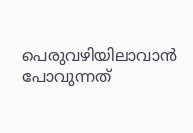പെരുവഴിയിലാവാന്‍ പോവുന്നത്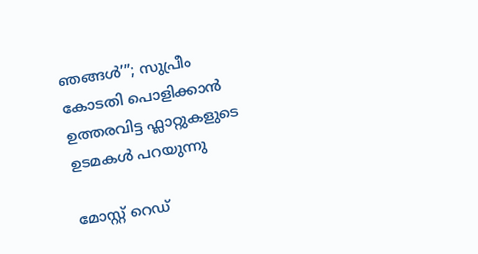ഞങ്ങള്‍’”; സുപ്രീം കോടതി പൊളിക്കാന്‍ ഉത്തരവിട്ട ഫ്ലാറ്റുകളുടെ ഉടമകള്‍ പറയുന്നു

മോസ്റ്റ് റെഡ്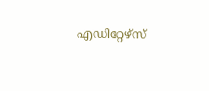എഡിറ്റേഴ്സ്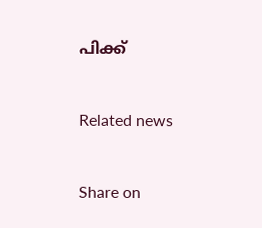പിക്ക്


Related news


Share on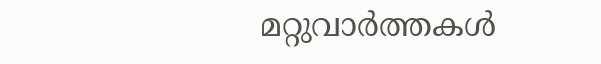മറ്റുവാര്‍ത്തകള്‍